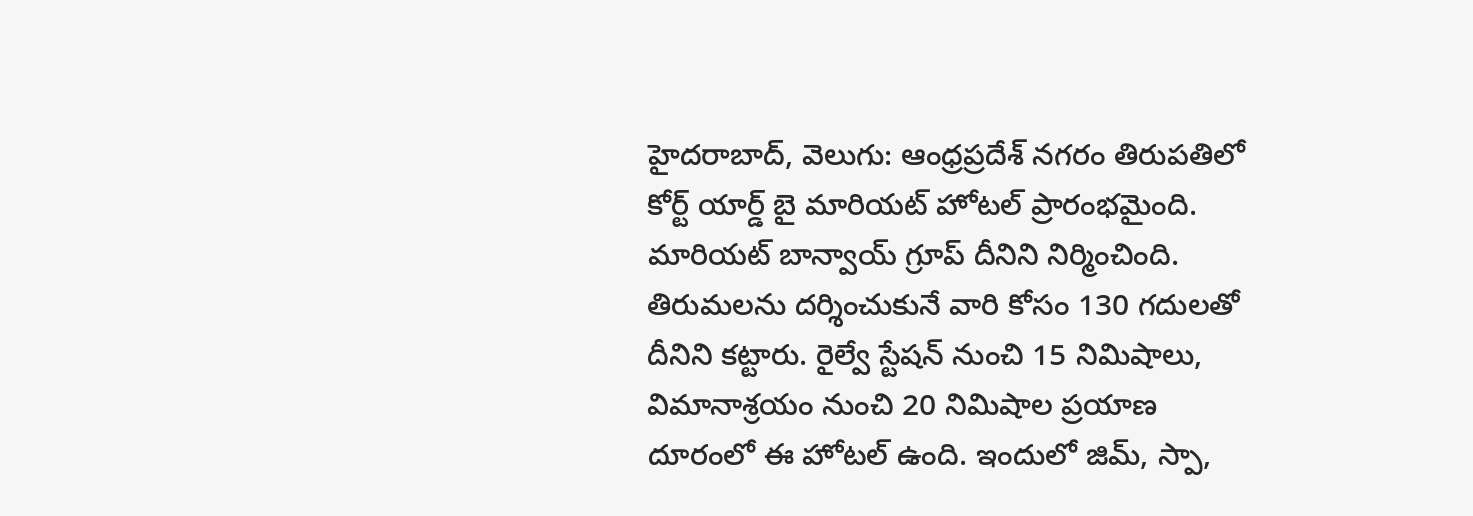హైదరాబాద్, వెలుగు: ఆంధ్రప్రదేశ్ నగరం తిరుపతిలో కోర్ట్ యార్డ్ బై మారియట్ హోటల్ ప్రారంభమైంది. మారియట్ బాన్వాయ్ గ్రూప్ దీనిని నిర్మించింది. తిరుమలను దర్శించుకునే వారి కోసం 130 గదులతో దీనిని కట్టారు. రైల్వే స్టేషన్ నుంచి 15 నిమిషాలు, విమానాశ్రయం నుంచి 20 నిమిషాల ప్రయాణ దూరంలో ఈ హోటల్ ఉంది. ఇందులో జిమ్, స్పా,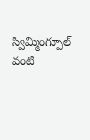స్విమ్మింగ్పూల్ వంటి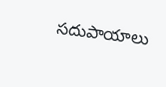సదుపాయాలు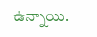ఉన్నాయి.